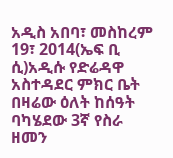አዲስ አበባ፣ መስከረም 19፣ 2014(ኤፍ ቢ ሲ)አዲሱ የድሬዳዋ አስተዳደር ምክር ቤት በዛሬው ዕለት ከሰዓት ባካሄደው 3ኛ የስራ ዘመን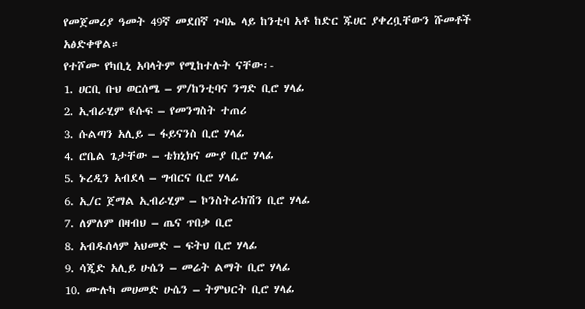የመጀመሪያ ዓመት 49ኛ መደበኛ ጉባኤ ላይ ከንቲባ አቶ ከድር ጁሀር ያቀረቧቸውን ሹመቶች አፅድቀዋል።
የተሾሙ የካቢኒ አባላትም የሚከተሉት ናቸው፡-
1. ሀርቢ ቡህ ወርሰሜ – ም/ከንቲባና ንግድ ቢሮ ሃላፊ
2. ኢብራሂም ዩሱፍ – የመንግስት ተጠሪ
3. ሱልጣን አሊይ – ፋይናንስ ቢሮ ሃላፊ
4. ሮቤል ጌታቸው – ቴክኒክና ሙያ ቢሮ ሃላፊ
5. ኑረዲን አብደላ – ግብርና ቢሮ ሃላፊ
6. ኢ/ር ጀማል ኢብራሂም – ኮንስትራክሽን ቢሮ ሃላፊ
7. ለምለም በዛብህ – ጤና ጥበቃ ቢሮ
8. አብዱሰላም አህመድ – ፍትህ ቢሮ ሃላፊ
9. ሳጂድ አሊይ ሁሴን – መሬት ልማት ቢሮ ሃላፊ
10. ሙሉካ መሀመድ ሁሴን – ትምህርት ቢሮ ሃላፊ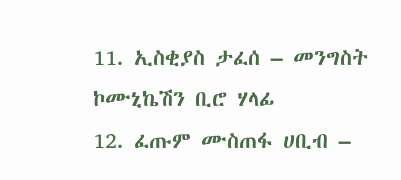11. ኢስቂያስ ታፈሰ – መንግስት ኮሙኒኬሽን ቢሮ ሃላፊ
12. ፈጡም ሙስጠፋ ሀቢብ –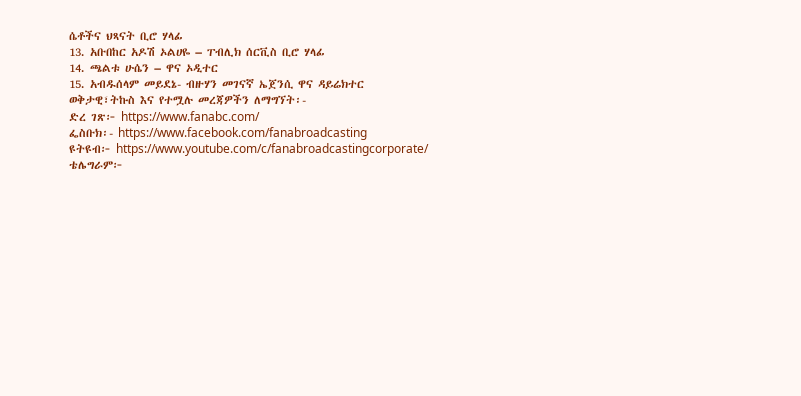ሴቶችና ህጻናት ቢሮ ሃላፊ
13. አቡበከር አዶሽ ኦልሀዬ – ፐብሊክ ሰርቪስ ቢሮ ሃላፊ
14. ጫልቱ ሁሴን – ዋና ኦዲተር
15. አብዱሰላም መይደኔ- ብዙሃን መገናኛ ኤጀንሲ ዋና ዳይሬክተር
ወቅታዊ፣ትኩስ እና የተሟሉ መረጃዎችን ለማግኘት፡-
ድረ ገጽ፦ https://www.fanabc.com/
ፌስቡክ፡- https://www.facebook.com/fanabroadcasting
ዩትዩብ፦ https://www.youtube.com/c/fanabroadcastingcorporate/
ቴሌግራም፦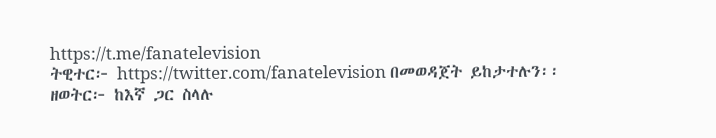https://t.me/fanatelevision
ትዊተር፦ https://twitter.com/fanatelevision በመወዳጀት ይከታተሉን፡፡
ዘወትር፦ ከእኛ ጋር ስላሉ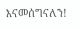እናመሰግናለን!